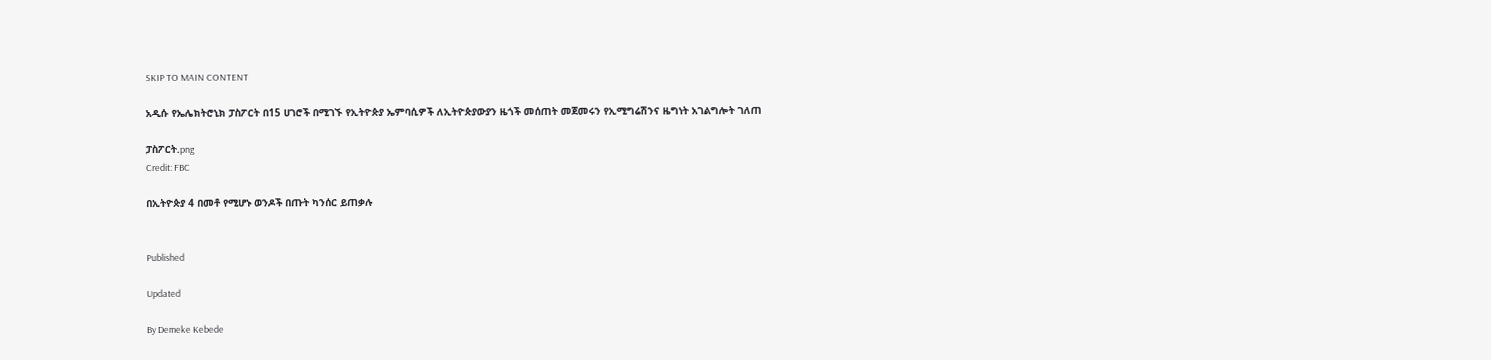SKIP TO MAIN CONTENT

አዲሱ የኤሌክትሮኒክ ፓስፖርት በ15 ሀገሮች በሚገኙ የኢትዮጵያ ኤምባሲዎች ለኢትዮጵያውያን ዜጎች መሰጠት መጀመሩን የኢሚግሬሽንና ዜግነት አገልግሎት ገለጠ

ፓስፖርት.png
Credit: FBC

በኢትዮጵያ 4 በመቶ የሚሆኑ ወንዶች በጡት ካንሰር ይጠቃሉ


Published

Updated

By Demeke Kebede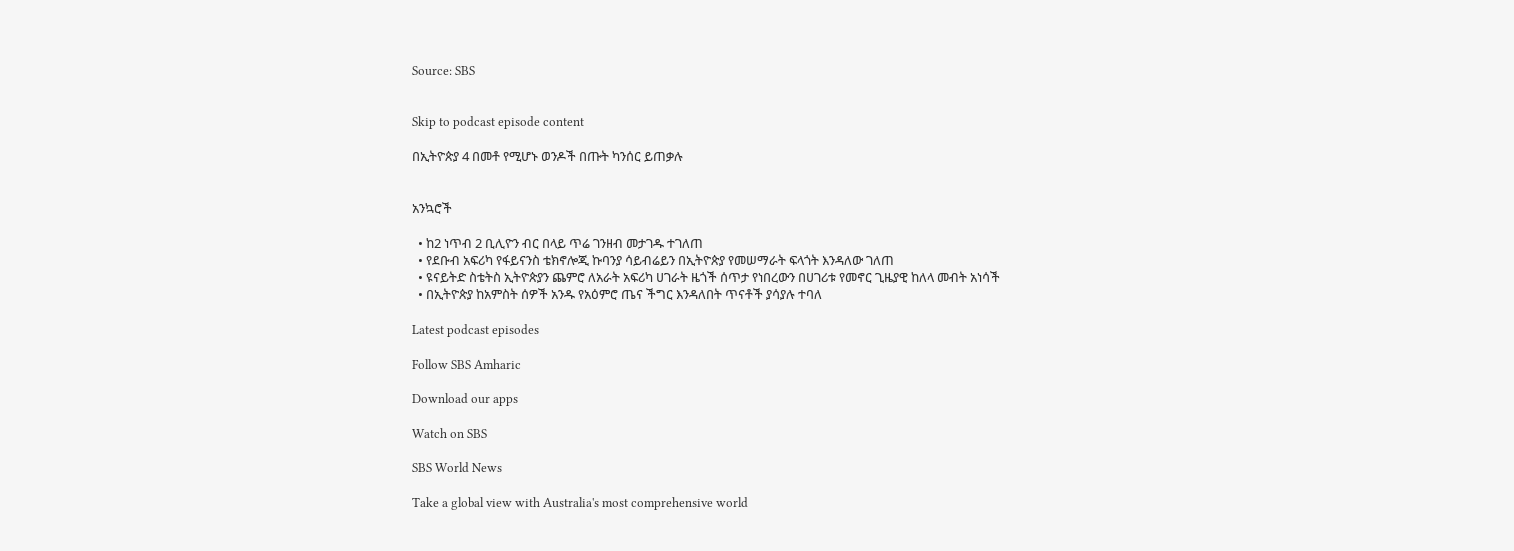Source: SBS


Skip to podcast episode content

በኢትዮጵያ 4 በመቶ የሚሆኑ ወንዶች በጡት ካንሰር ይጠቃሉ


አንኳሮች

  • ከ2 ነጥብ 2 ቢሊዮን ብር በላይ ጥሬ ገንዘብ መታገዱ ተገለጠ
  • የደቡብ አፍሪካ የፋይናንስ ቴክኖሎጂ ኩባንያ ሳይብሬይን በኢትዮጵያ የመሠማራት ፍላጎት እንዳለው ገለጠ
  • ዩናይትድ ስቴትስ ኢትዮጵያን ጨምሮ ለአራት አፍሪካ ሀገራት ዜጎች ሰጥታ የነበረውን በሀገሪቱ የመኖር ጊዜያዊ ከለላ መብት አነሳች
  • በኢትዮጵያ ከአምስት ሰዎች አንዱ የአዕምሮ ጤና ችግር እንዳለበት ጥናቶች ያሳያሉ ተባለ

Latest podcast episodes

Follow SBS Amharic

Download our apps

Watch on SBS

SBS World News

Take a global view with Australia's most comprehensive world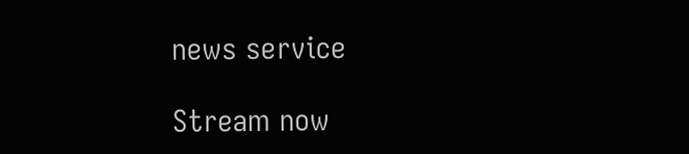news service

Stream now